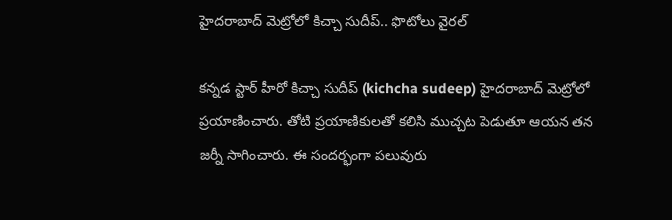హైదరాబాద్‌ మెట్రోలో కిచ్చా సుదీప్‌.. ఫొటోలు వైరల్‌

కన్నడ స్టార్ హీరో కిచ్చా సుదీప్ (kichcha sudeep) హైదరాబాద్ మెట్రోలో ప్రయాణించారు. తోటి ప్రయాణికులతో కలిసి ముచ్చట పెడుతూ ఆయన తన జర్నీ సాగించారు. ఈ సందర్భంగా పలువురు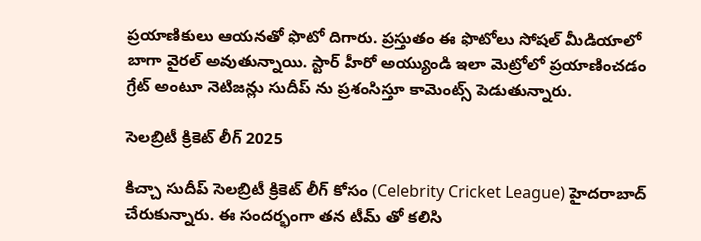ప్రయాణికులు ఆయనతో ఫొటో దిగారు. ప్రస్తుతం ఈ ఫొటోలు సోషల్ మీడియాలో బాగా వైరల్ అవుతున్నాయి. స్టార్ హీరో అయ్యుండి ఇలా మెట్రోలో ప్రయాణించడం గ్రేట్ అంటూ నెటిజన్లు సుదీప్ ను ప్రశంసిస్తూ కామెంట్స్ పెడుతున్నారు.

సెలబ్రిటీ క్రికెట్ లీగ్ 2025

కిచ్చా సుదీప్ సెలబ్రిటీ క్రికెట్ లీగ్ కోసం (Celebrity Cricket League) హైదరాబాద్ చేరుకున్నారు. ఈ సందర్భంగా తన టీమ్ తో కలిసి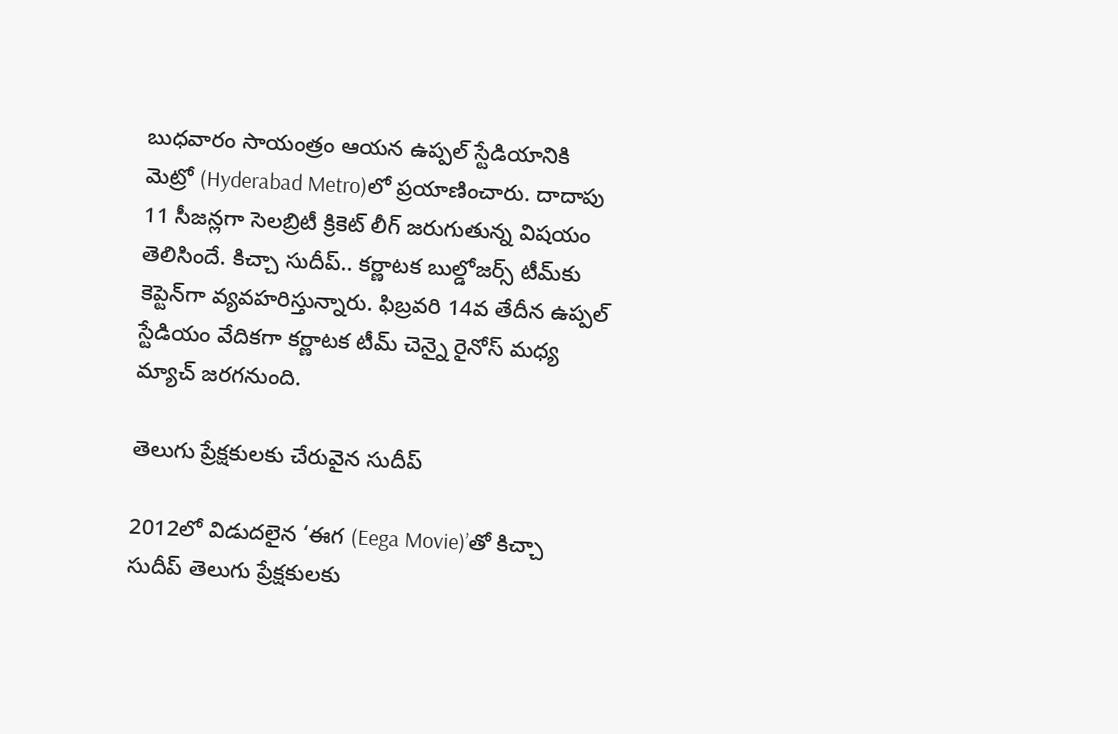బుధవారం సాయంత్రం ఆయన ఉప్పల్ స్టేడియానికి మెట్రో (Hyderabad Metro)లో ప్రయాణించారు. దాదాపు 11 సీజన్లగా సెలబ్రిటీ క్రికెట్‌ లీగ్‌ జరుగుతున్న విషయం తెలిసిందే. కిచ్చా సుదీప్.. కర్ణాటక బుల్డోజర్స్‌ టీమ్‌కు కెప్టెన్‌గా వ్యవహరిస్తున్నారు. ఫిబ్రవరి 14వ తేదీన ఉప్పల్‌ స్టేడియం వేదికగా కర్ణాటక టీమ్‌ చెన్నై రైనోస్‌ మధ్య మ్యాచ్ జరగనుంది.

తెలుగు ప్రేక్షకులకు చేరువైన సుదీప్

2012లో విడుదలైన ‘ఈగ (Eega Movie)’తో కిచ్చా సుదీప్ తెలుగు ప్రేక్షకులకు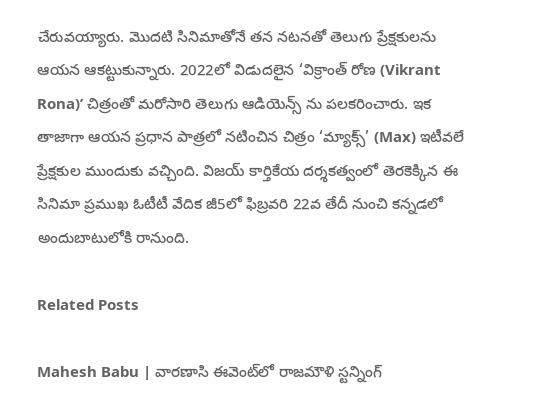చేరువయ్యారు. మొదటి సినిమాతోనే తన నటనతో తెలుగు ప్రేక్షకులను ఆయన ఆకట్టుకున్నారు. 2022లో విడుదలైన ‘విక్రాంత్‌ రోణ (Vikrant Rona)’ చిత్రంతో మరోసారి తెలుగు ఆడియెన్స్ ను పలకరించారు. ఇక తాజాగా ఆయన ప్రధాన పాత్రలో నటించిన చిత్రం ‘మ్యాక్స్‌’ (Max) ఇటీవలే ప్రేక్షకుల ముందుకు వచ్చింది. విజయ్‌ కార్తికేయ దర్శకత్వంలో తెరకెక్కిన ఈ సినిమా ప్రముఖ ఓటీటీ వేదిక జీ5లో ఫిబ్రవరి 22వ తేదీ నుంచి కన్నడలో అందుబాటులోకి రానుంది.

Related Posts

Mahesh Babu | వారణాసి ఈవెంట్‌లో రాజమౌళి స్ట‌న్నింగ్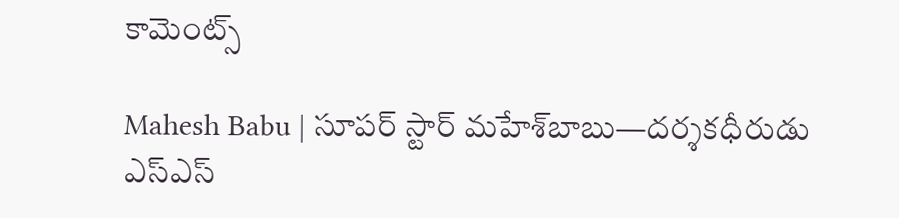కామెంట్స్

Mahesh Babu | సూపర్ స్టార్ మహేశ్‌బాబు—దర్శకధీరుడు ఎస్‌ఎస్‌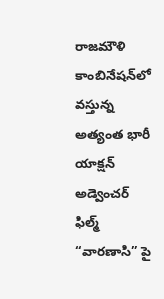రాజమౌళి కాంబినేషన్‌లో వస్తున్న అత్యంత భారీ యాక్షన్ అడ్వెంచర్ ఫిల్మ్ “వారణాసి” పై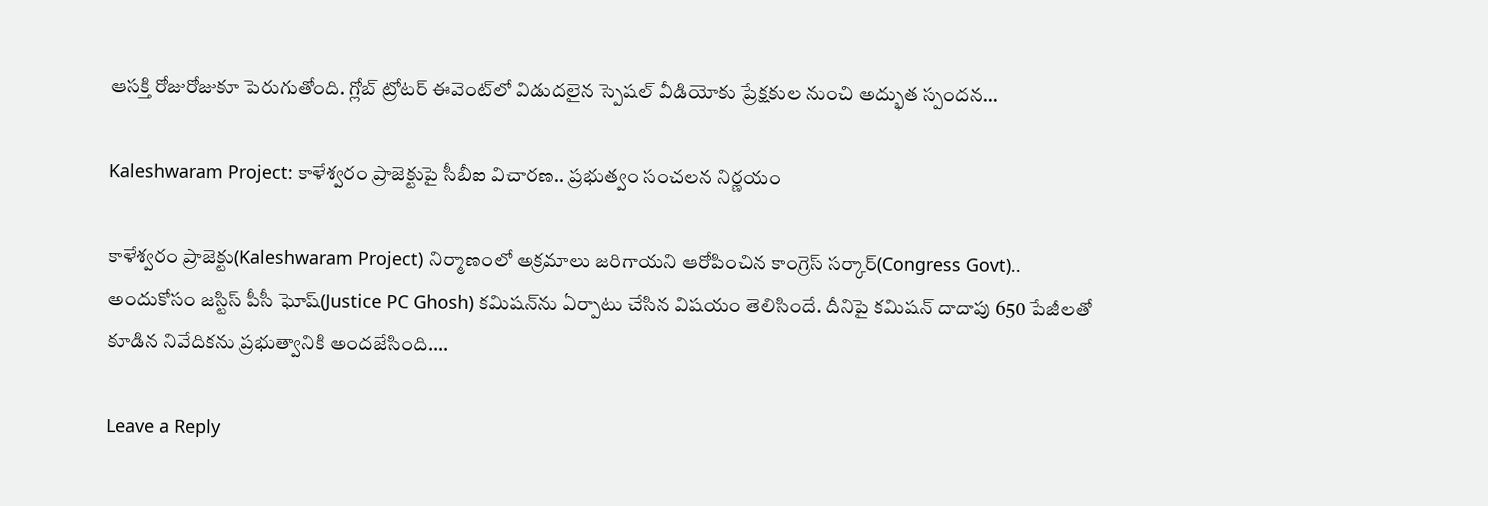ఆసక్తి రోజురోజుకూ పెరుగుతోంది. గ్లోబ్ ట్రోటర్ ఈవెంట్‌లో విడుదలైన స్పెషల్ వీడియోకు ప్రేక్షకుల నుంచి అద్భుత స్పందన…

Kaleshwaram Project: కాళేశ్వరం ప్రాజెక్టుపై సీబీఐ విచారణ.. ప్రభుత్వం సంచలన నిర్ణయం

కాళేశ్వరం ప్రాజెక్టు(Kaleshwaram Project) నిర్మాణంలో అక్రమాలు జరిగాయని ఆరోపించిన కాంగ్రెస్ సర్కార్(Congress Govt).. అందుకోసం జస్టిస్ పీసీ ఘోష్(Justice PC Ghosh) కమిషన్‌ను ఏర్పాటు చేసిన విషయం తెలిసిందే. దీనిపై కమిషన్ దాదాపు 650 పేజీలతో కూడిన నివేదికను ప్రభుత్వానికి అందజేసింది.…

Leave a Reply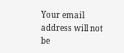Your email address will not be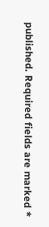published. Required fields are marked *